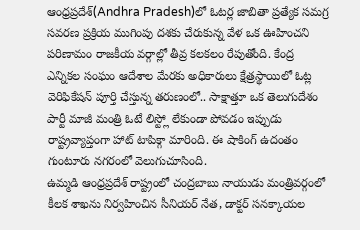ఆంధ్రప్రదేశ్(Andhra Pradesh)లో ఓటర్ల జాబితా ప్రత్యేక సమగ్ర సవరణ ప్రక్రియ ముగింపు దశకు చేరుకున్న వేళ ఒక ఊహించని పరిణామం రాజకీయ వర్గాల్లో తీవ్ర కలకలం రేపుతోంది. కేంద్ర ఎన్నికల సంఘం ఆదేశాల మేరకు అధికారులు క్షేత్రస్థాయిలో ఓట్ల వెరిఫికేషన్ పూర్తి చేస్తున్న తరుణంలో.. సాక్షాత్తూ ఒక తెలుగుదేశం పార్టీ మాజీ మంత్రి ఓటే లిస్ట్లో లేకుండా పోవడం ఇప్పుడు రాష్ట్రవ్యాప్తంగా హాట్ టాపిక్గా మారింది. ఈ షాకింగ్ ఉదంతం గుంటూరు నగరంలో వెలుగుచూసింది.
ఉమ్మడి ఆంధ్రప్రదేశ్ రాష్ట్రంలో చంద్రబాబు నాయుడు మంత్రివర్గంలో కీలక శాఖను నిర్వహించిన సీనియర్ నేత, డాక్టర్ సనక్కాయల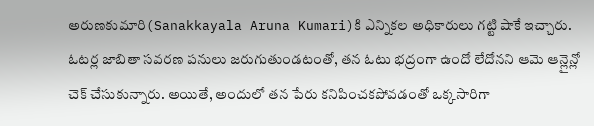అరుణకుమారి(Sanakkayala Aruna Kumari)కి ఎన్నికల అధికారులు గట్టి షాకే ఇచ్చారు. ఓటర్ల జాబితా సవరణ పనులు జరుగుతుండటంతో, తన ఓటు భద్రంగా ఉందో లేదోనని ఆమె ఆన్లైన్లో చెక్ చేసుకున్నారు. అయితే, అందులో తన పేరు కనిపించకపోవడంతో ఒక్కసారిగా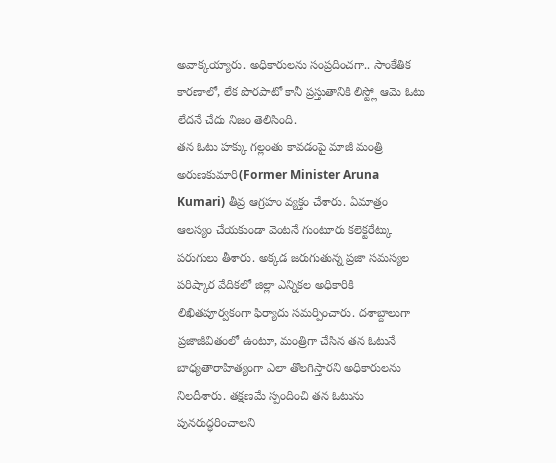అవాక్కయ్యారు. అధికారులను సంప్రదించగా.. సాంకేతిక కారణాలో, లేక పొరపాటో కానీ ప్రస్తుతానికి లిస్ట్లో ఆమె ఓటు లేదనే చేదు నిజం తెలిసింది.
తన ఓటు హక్కు గల్లంతు కావడంపై మాజీ మంత్రి అరుణకుమారి(Former Minister Aruna Kumari) తీవ్ర ఆగ్రహం వ్యక్తం చేశారు. ఏమాత్రం ఆలస్యం చేయకుండా వెంటనే గుంటూరు కలెక్టరేట్కు పరుగులు తీశారు. అక్కడ జరుగుతున్న ప్రజా సమస్యల పరిష్కార వేదికలో జిల్లా ఎన్నికల అధికారికి లిఖితపూర్వకంగా ఫిర్యాదు సమర్పించారు. దశాబ్దాలుగా ప్రజాజీవితంలో ఉంటూ, మంత్రిగా చేసిన తన ఓటునే బాధ్యతారాహిత్యంగా ఎలా తొలగిస్తారని అధికారులను నిలదీశారు. తక్షణమే స్పందించి తన ఓటును పునరుద్ధరించాలని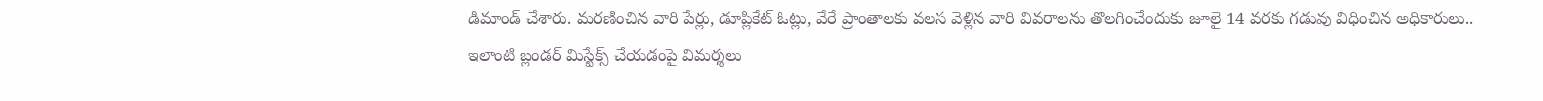డిమాండ్ చేశారు. మరణించిన వారి పేర్లు, డూప్లికేట్ ఓట్లు, వేరే ప్రాంతాలకు వలస వెళ్లిన వారి వివరాలను తొలగించేందుకు జూలై 14 వరకు గడువు విధించిన అధికారులు.. ఇలాంటి బ్లండర్ మిస్టేక్స్ చేయడంపై విమర్శలు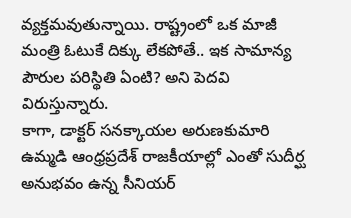వ్యక్తమవుతున్నాయి. రాష్ట్రంలో ఒక మాజీ మంత్రి ఓటుకే దిక్కు లేకపోతే.. ఇక సామాన్య పౌరుల పరిస్థితి ఏంటి? అని పెదవి విరుస్తున్నారు.
కాగా, డాక్టర్ సనక్కాయల అరుణకుమారి ఉమ్మడి ఆంధ్రప్రదేశ్ రాజకీయాల్లో ఎంతో సుదీర్ఘ అనుభవం ఉన్న సీనియర్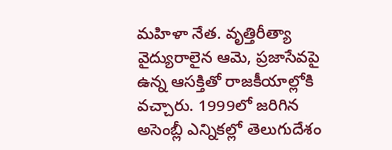మహిళా నేత. వృత్తిరీత్యా వైద్యురాలైన ఆమె, ప్రజాసేవపై ఉన్న ఆసక్తితో రాజకీయాల్లోకి వచ్చారు. 1999లో జరిగిన అసెంబ్లీ ఎన్నికల్లో తెలుగుదేశం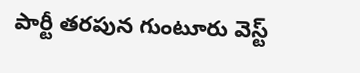పార్టీ తరపున గుంటూరు వెస్ట్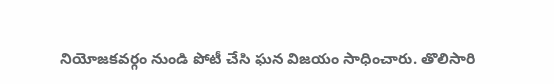నియోజకవర్గం నుండి పోటీ చేసి ఘన విజయం సాధించారు. తొలిసారి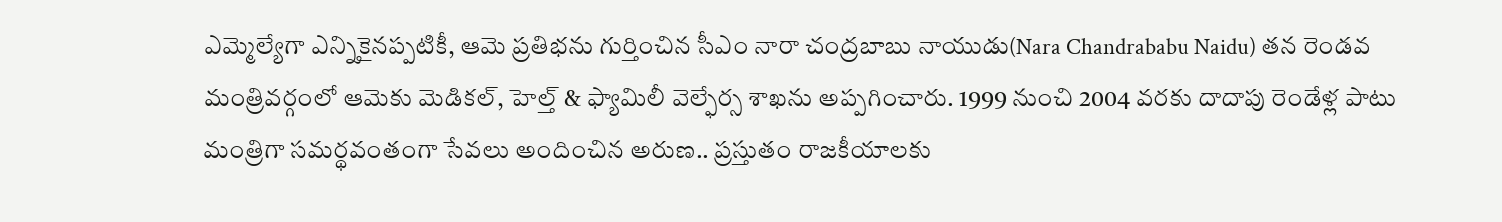ఎమ్మెల్యేగా ఎన్నికైనప్పటికీ, ఆమె ప్రతిభను గుర్తించిన సీఎం నారా చంద్రబాబు నాయుడు(Nara Chandrababu Naidu) తన రెండవ మంత్రివర్గంలో ఆమెకు మెడికల్, హెల్త్ & ఫ్యామిలీ వెల్ఫేర్స శాఖను అప్పగించారు. 1999 నుంచి 2004 వరకు దాదాపు రెండేళ్ల పాటు మంత్రిగా సమర్థవంతంగా సేవలు అందించిన అరుణ.. ప్రస్తుతం రాజకీయాలకు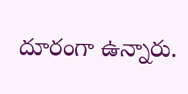దూరంగా ఉన్నారు.